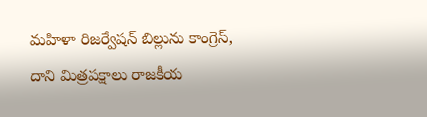మహిళా రిజర్వేషన్ బిల్లును కాంగ్రెస్, దాని మిత్రపక్షాలు రాజకీయ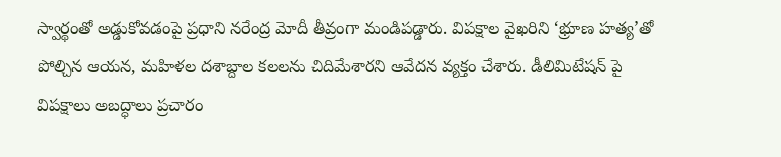స్వార్థంతో అడ్డుకోవడంపై ప్రధాని నరేంద్ర మోదీ తీవ్రంగా మండిపడ్డారు. విపక్షాల వైఖరిని ‘భ్రూణ హత్య’తో పోల్చిన ఆయన, మహిళల దశాబ్దాల కలలను చిదిమేశారని ఆవేదన వ్యక్తం చేశారు. డీలిమిటేషన్ పై విపక్షాలు అబద్ధాలు ప్రచారం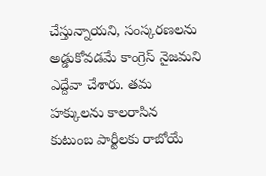చేస్తున్నాయని, సంస్కరణలను అడ్డుకోవడమే కాంగ్రెస్ నైజమని ఎద్దేవా చేశారు. తమ హక్కులను కాలరాసిన కుటుంబ పార్టీలకు రాబోయే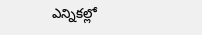ఎన్నికల్లో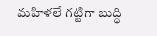మహిళలే గట్టిగా బుద్ధి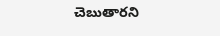చెబుతారని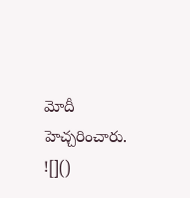మోదీ హెచ్చరించారు.
![]()